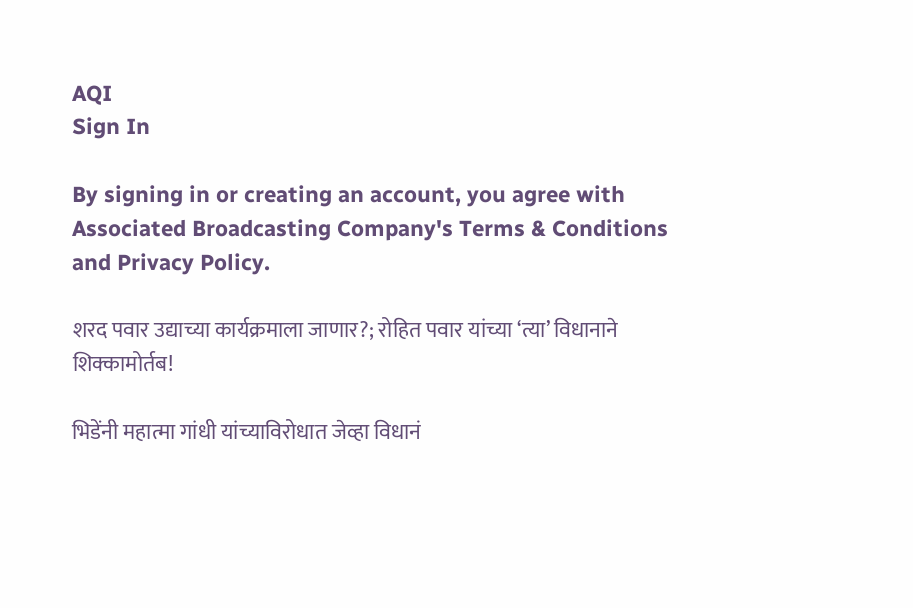AQI
Sign In

By signing in or creating an account, you agree with Associated Broadcasting Company's Terms & Conditions and Privacy Policy.

शरद पवार उद्याच्या कार्यक्रमाला जाणार?; रोहित पवार यांच्या ‘त्या’ विधानाने शिक्कामोर्तब!

भिडेंनी महात्मा गांधी यांच्याविरोधात जेव्हा विधानं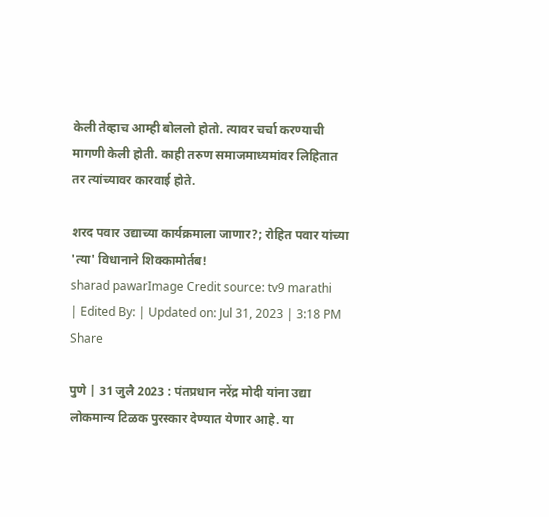केली तेव्हाच आम्ही बोललो होतो. त्यावर चर्चा करण्याची मागणी केली होती. काही तरुण समाजमाध्यमांवर लिहितात तर त्यांच्यावर कारवाई होते.

शरद पवार उद्याच्या कार्यक्रमाला जाणार?; रोहित पवार यांच्या 'त्या' विधानाने शिक्कामोर्तब!
sharad pawarImage Credit source: tv9 marathi
| Edited By: | Updated on: Jul 31, 2023 | 3:18 PM
Share

पुणे | 31 जुलै 2023 : पंतप्रधान नरेंद्र मोदी यांना उद्या लोकमान्य टिळक पुरस्कार देण्यात येणार आहे. या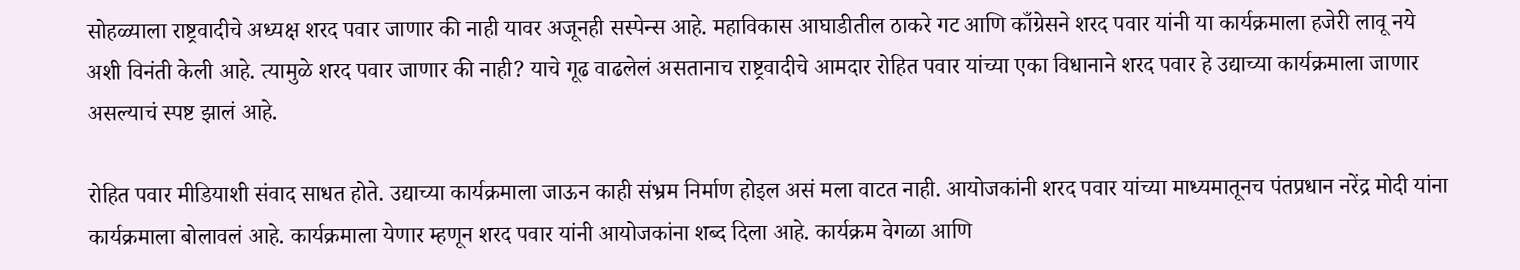सोहळ्याला राष्ट्रवादीचे अध्यक्ष शरद पवार जाणार की नाही यावर अजूनही सस्पेन्स आहे. महाविकास आघाडीतील ठाकरे गट आणि काँग्रेसने शरद पवार यांनी या कार्यक्रमाला हजेरी लावू नये अशी विनंती केली आहे. त्यामुळे शरद पवार जाणार की नाही? याचे गूढ वाढलेलं असतानाच राष्ट्रवादीचे आमदार रोहित पवार यांच्या एका विधानाने शरद पवार हे उद्याच्या कार्यक्रमाला जाणार असल्याचं स्पष्ट झालं आहे.

रोहित पवार मीडियाशी संवाद साधत होते. उद्याच्या कार्यक्रमाला जाऊन काही संभ्रम निर्माण होइल असं मला वाटत नाही. आयोजकांनी शरद पवार यांच्या माध्यमातूनच पंतप्रधान नरेंद्र मोदी यांना कार्यक्रमाला बोलावलं आहे. कार्यक्रमाला येणार म्हणून शरद पवार यांनी आयोजकांना शब्द दिला आहे. कार्यक्रम वेगळा आणि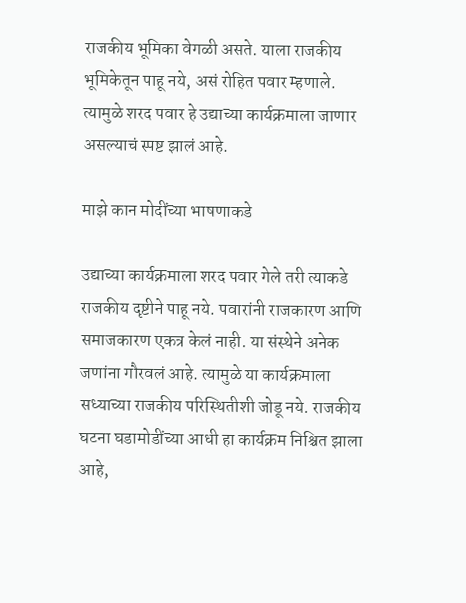राजकीय भूमिका वेगळी असते. याला राजकीय भूमिकेतून पाहू नये, असं रोहित पवार म्हणाले. त्यामुळे शरद पवार हे उद्याच्या कार्यक्रमाला जाणार असल्याचं स्पष्ट झालं आहे.

माझे कान मोदींच्या भाषणाकडे

उद्याच्या कार्यक्रमाला शरद पवार गेले तरी त्याकडे राजकीय दृष्टीने पाहू नये. पवारांनी राजकारण आणि समाजकारण एकत्र केलं नाही. या संस्थेने अनेक जणांना गौरवलं आहे. त्यामुळे या कार्यक्रमाला सध्याच्या राजकीय परिस्थितीशी जोडू नये. राजकीय घटना घडामोडींच्या आधी हा कार्यक्रम निश्चित झाला आहे,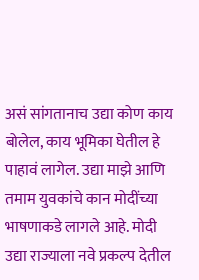असं सांगतानाच उद्या कोण काय बोलेल, काय भूमिका घेतील हे पाहावं लागेल. उद्या माझे आणि तमाम युवकांचे कान मोदींच्या भाषणाकडे लागले आहे. मोदी उद्या राज्याला नवे प्रकल्प देतील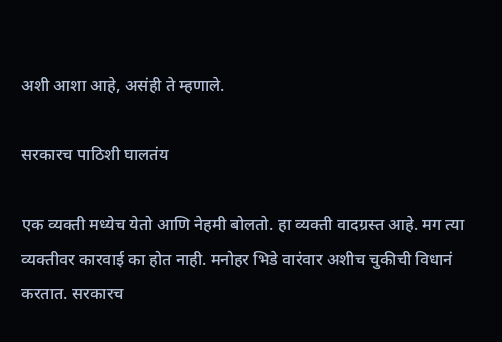अशी आशा आहे, असंही ते म्हणाले.

सरकारच पाठिशी घालतंय

एक व्यक्ती मध्येच येतो आणि नेहमी बोलतो. हा व्यक्ती वादग्रस्त आहे. मग त्या व्यक्तीवर कारवाई का होत नाही. मनोहर भिडे वारंवार अशीच चुकीची विधानं करतात. सरकारच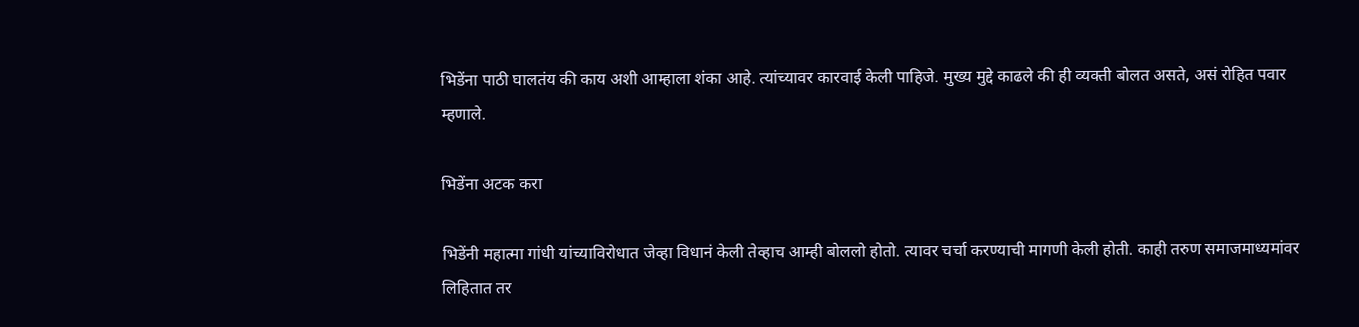भिडेंना पाठी घालतंय की काय अशी आम्हाला शंका आहे. त्यांच्यावर कारवाई केली पाहिजे. मुख्य मुद्दे काढले की ही व्यक्ती बोलत असते, असं रोहित पवार म्हणाले.

भिडेंना अटक करा

भिडेंनी महात्मा गांधी यांच्याविरोधात जेव्हा विधानं केली तेव्हाच आम्ही बोललो होतो. त्यावर चर्चा करण्याची मागणी केली होती. काही तरुण समाजमाध्यमांवर लिहितात तर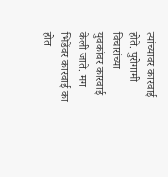त्यांच्यावर कारवाई होते. पुरोगामी विचारांच्या युवकांवर कारवाई केली जाते. मग भिडेंवर कारवाई का होत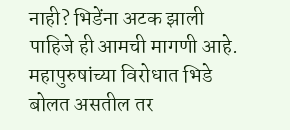नाही? भिडेंना अटक झाली पाहिजे ही आमची मागणी आहे. महापुरुषांच्या विरोधात भिडे बोलत असतील तर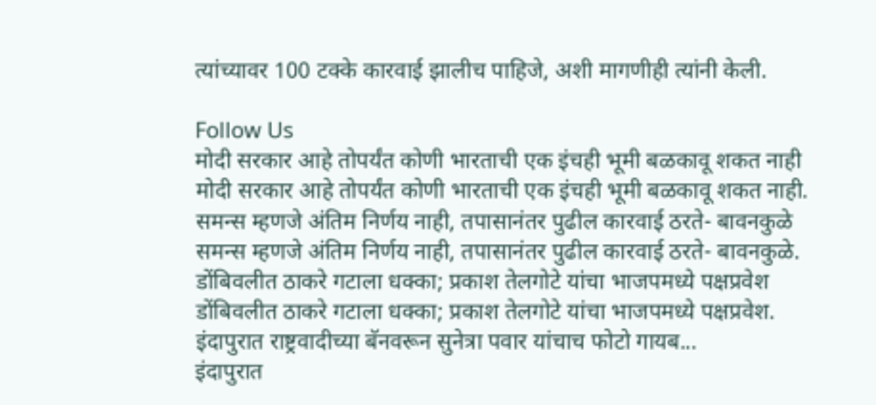त्यांच्यावर 100 टक्के कारवाई झालीच पाहिजे, अशी मागणीही त्यांनी केली.

Follow Us
मोदी सरकार आहे तोपर्यंत कोणी भारताची एक इंचही भूमी बळकावू शकत नाही
मोदी सरकार आहे तोपर्यंत कोणी भारताची एक इंचही भूमी बळकावू शकत नाही.
समन्स म्हणजे अंतिम निर्णय नाही, तपासानंतर पुढील कारवाई ठरते- बावनकुळे
समन्स म्हणजे अंतिम निर्णय नाही, तपासानंतर पुढील कारवाई ठरते- बावनकुळे.
डोंबिवलीत ठाकरे गटाला धक्का; प्रकाश तेलगोटे यांचा भाजपमध्ये पक्षप्रवेश
डोंबिवलीत ठाकरे गटाला धक्का; प्रकाश तेलगोटे यांचा भाजपमध्ये पक्षप्रवेश.
इंदापुरात राष्ट्रवादीच्या बॅनवरून सुनेत्रा पवार यांचाच फोटो गायब...
इंदापुरात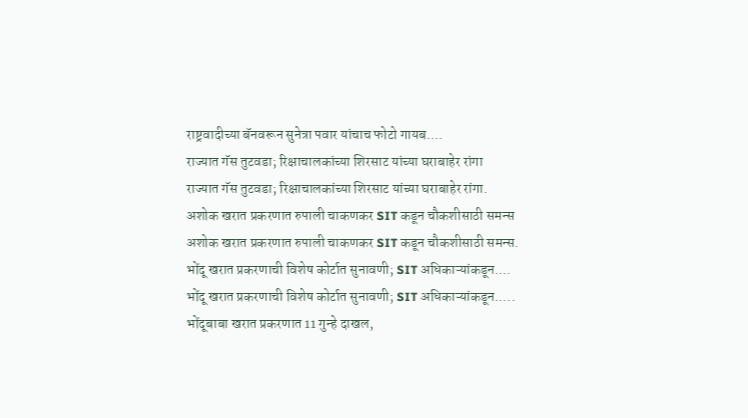राष्ट्रवादीच्या बॅनवरून सुनेत्रा पवार यांचाच फोटो गायब....
राज्यात गॅस तुटवडा; रिक्षाचालकांच्या शिरसाट यांच्या घराबाहेर रांगा
राज्यात गॅस तुटवडा; रिक्षाचालकांच्या शिरसाट यांच्या घराबाहेर रांगा.
अशोक खरात प्रकरणात रुपाली चाकणकर SIT कडून चौकशीसाठी समन्स
अशोक खरात प्रकरणात रुपाली चाकणकर SIT कडून चौकशीसाठी समन्स.
भोंदू खरात प्रकरणाची विशेष कोर्टात सुनावणी; SIT अधिकाऱ्यांकडून....
भोंदू खरात प्रकरणाची विशेष कोर्टात सुनावणी; SIT अधिकाऱ्यांकडून.....
भोंदूबाबा खरात प्रकरणात 11 गुन्हे दाखल,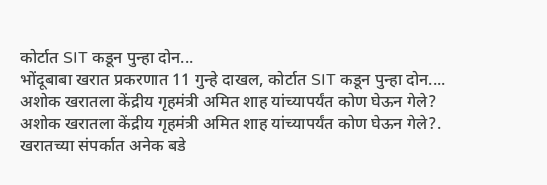कोर्टात SIT कडून पुन्हा दोन...
भोंदूबाबा खरात प्रकरणात 11 गुन्हे दाखल, कोर्टात SIT कडून पुन्हा दोन....
अशोक खरातला केंद्रीय गृहमंत्री अमित शाह यांच्यापर्यंत कोण घेऊन गेले?
अशोक खरातला केंद्रीय गृहमंत्री अमित शाह यांच्यापर्यंत कोण घेऊन गेले?.
खरातच्या संपर्कात अनेक बडे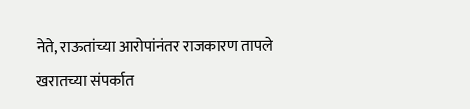नेते, राऊतांच्या आरोपांनंतर राजकारण तापले
खरातच्या संपर्कात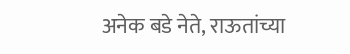अनेक बडे नेते, राऊतांच्या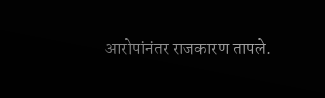आरोपांनंतर राजकारण तापले.